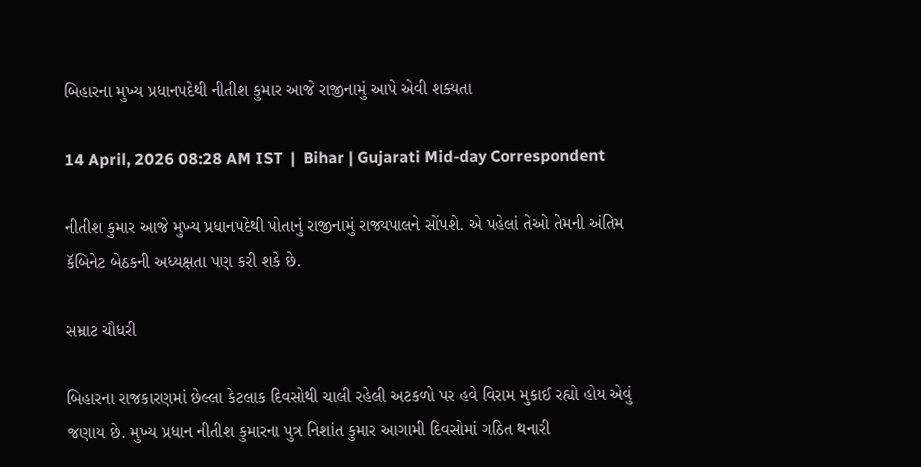બિહારના મુખ્ય પ્રધાનપદેથી નીતીશ કુમાર આજે રાજીનામું આપે એવી શક્યતા

14 April, 2026 08:28 AM IST  |  Bihar | Gujarati Mid-day Correspondent

નીતીશ કુમાર આજે મુખ્ય પ્રધાનપદેથી પોતાનું રાજીનામું રાજ્યપાલને સોંપશે. એ પહેલાં તેઓ તેમની અંતિમ કૅબિનેટ બેઠકની અધ્યક્ષતા પણ કરી શકે છે.

સમ્રાટ ચૌધરી

બિહારના રાજકારણમાં છેલ્લા કેટલાક દિવસોથી ચાલી રહેલી અટકળો પર હવે વિરામ મુકાઈ રહ્યો હોય એવું જણાય છે. મુખ્ય પ્રધાન નીતીશ કુમારના પુત્ર નિશાંત કુમાર આગામી દિવસોમાં ગઠિત થનારી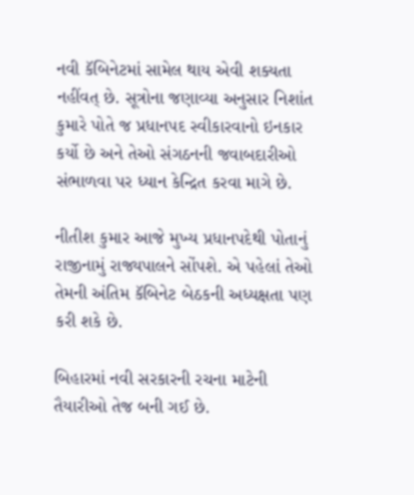નવી કૅબિનેટમાં સામેલ થાય એવી શક્યતા નહીંવત્ છે. સૂત્રોના જણાવ્યા અનુસાર નિશાંત કુમારે પોતે જ પ્રધાનપદ સ્વીકારવાનો ઇનકાર કર્યો છે અને તેઓ સંગઠનની જવાબદારીઓ સંભાળવા પર ધ્યાન કેન્દ્રિત કરવા માગે છે.

નીતીશ કુમાર આજે મુખ્ય પ્રધાનપદેથી પોતાનું રાજીનામું રાજ્યપાલને સોંપશે. એ પહેલાં તેઓ તેમની અંતિમ કૅબિનેટ બેઠકની અધ્યક્ષતા પણ કરી શકે છે.

બિહારમાં નવી સરકારની રચના માટેની તૈયારીઓ તેજ બની ગઈ છે.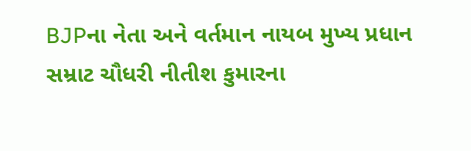BJPના નેતા અને વર્તમાન નાયબ મુખ્ય પ્રધાન સમ્રાટ ચૌધરી નીતીશ કુમારના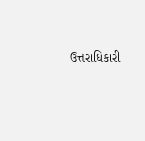ઉત્તરાધિકારી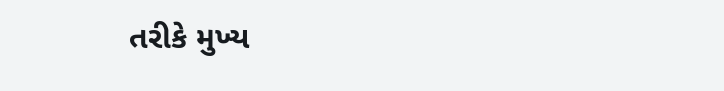તરીકે મુખ્ય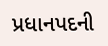પ્રધાનપદની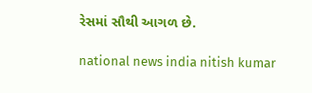રેસમાં સૌથી આગળ છે.

national news india nitish kumar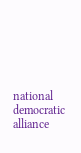national democratic alliance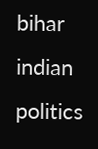bihar indian politics